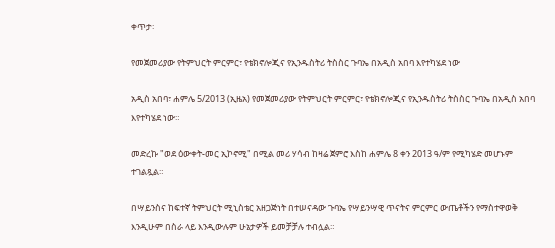ቀጥታ፡

የመጀመሪያው የትምህርት ምርምር፣ የቴክኖሎጂና የኢንዱስትሪ ትስስር ጉባኤ በአዲስ አበባ እየተካሄደ ነው

አዲስ አበባ፣ ሐምሌ 5/2013 (ኢዜአ) የመጀመሪያው የትምህርት ምርምር፣ የቴክኖሎጂና የኢንዱስትሪ ትስስር ጉባኤ በአዲስ አበባ እየተካሄደ ነው።

መድረኩ "ወደ ዕውቀት-መር ኢኮኖሚ" በሚል መሪ ሃሳብ ከዛሬ ጀምሮ እስከ ሐምሌ 8 ቀን 2013 ዓ/ም የሚካሄድ መሆኑም ተገልጿል።

በሣይንስና ከፍተኛ ትምህርት ሚኒስቴር አዘጋጅነት በተሠናዳው ጉባኤ የሣይንሣዊ ጥናትና ምርምር ውጤቶችን የማስተዋወቅ እንዲሁም በስራ ላይ እንዲውሉም ሁኔታዎች ይመቻቻሉ ተብሏል።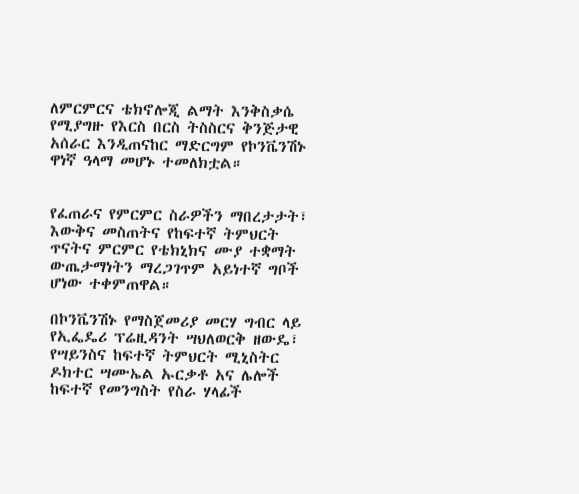ለምርምርና ቴክኖሎጂ ልማት እንቅስቃሴ የሚያግዙ የእርስ በርስ ትስስርና ቅንጅታዊ አሰራር እንዲጠናከር ማድርግም የኮንቬንሽኑ ዋነኛ ዓላማ መሆኑ ተመለክቷል።


የፈጠራና የምርምር ስራዎችን ማበረታታት፣ እውቅና መስጠትና የከፍተኛ ትምህርት ጥናትና ምርምር የቴክኒክና ሙያ ተቋማት ውጤታማነትን ማረጋገጥም አይነተኛ ግቦች ሆነው ተቀምጠዋል።

በኮንቬንሽኑ የማስጀመሪያ መርሃ ግብር ላይ የኢፌዴሪ ፕሬዚዳንት ሣህለወርቅ ዘውዴ፣ የሣይንስና ከፍተኛ ትምህርት ሚኒስትር ዶክተር ሣሙኤል ኡርቃቶ አና ሌሎች ከፍተኛ የመንግስት የስራ ሃላፊች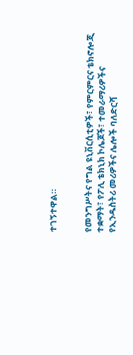ተገኝተዋል።


የመንግሥትና የግል ዩኒቨርሲቲዎች፣ የምርምርና ቴክኖሎጂ ተቋማት፣ የፖሊ ቴክኒክ ኮሌጆች፣ ተመራማሪዎችና የኢንዱስትሪ መሪዎችና ሌሎች ባለድርሻ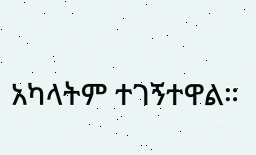አካላትም ተገኝተዋል።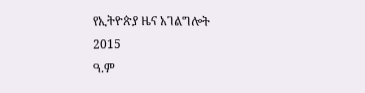የኢትዮጵያ ዜና አገልግሎት
2015
ዓ.ም